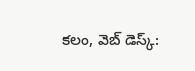కలం, వెబ్ డెస్క్: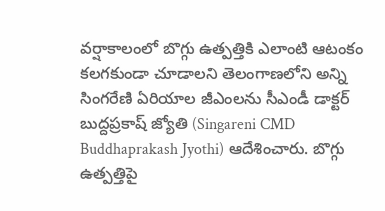వర్షాకాలంలో బొగ్గు ఉత్పత్తికి ఎలాంటి ఆటంకం కలగకుండా చూడాలని తెలంగాణలోని అన్ని సింగరేణి ఏరియాల జీఎంలను సీఎండీ డాక్టర్ బుద్దప్రకాష్ జ్యోతి (Singareni CMD Buddhaprakash Jyothi) ఆదేశించారు. బొగ్గు ఉత్పత్తిపై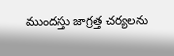ముందస్తు జాగ్రత్త చర్యలను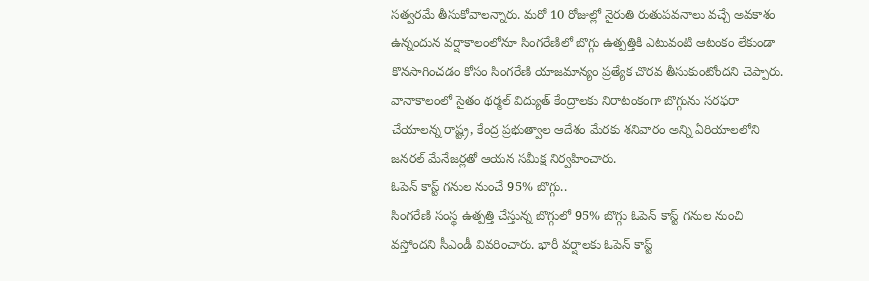సత్వరమే తీసుకోవాలన్నారు. మరో 10 రోజుల్లో నైరుతి రుతుపవనాలు వచ్చే అవకాశం ఉన్నందున వర్షాకాలంలోనూ సింగరేణిలో బొగ్గు ఉత్పత్తికి ఎటువంటి ఆటంకం లేకుండా కొనసాగించడం కోసం సింగరేణి యాజమాన్యం ప్రత్యేక చొరవ తీసుకుంటోందని చెప్పారు. వానాకాలంలో సైతం థర్మల్ విద్యుత్ కేంద్రాలకు నిరాటంకంగా బొగ్గును సరఫరా చేయాలన్న రాష్ట్ర, కేంద్ర ప్రభుత్వాల ఆదేశం మేరకు శనివారం అన్ని ఏరియాలలోని జనరల్ మేనేజర్లతో ఆయన సమీక్ష నిర్వహించారు.
ఓపెన్ కాస్ట్ గనుల నుంచే 95% బొగ్గు..
సింగరేణి సంస్థ ఉత్పత్తి చేస్తున్న బొగ్గులో 95% బొగ్గు ఓపెన్ కాస్ట్ గనుల నుంచి వస్తోందని సీఎండీ వివరించారు. భారీ వర్షాలకు ఓపెన్ కాస్ట్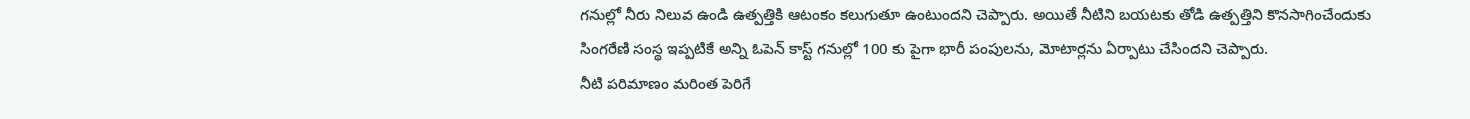గనుల్లో నీరు నిలువ ఉండి ఉత్పత్తికి ఆటంకం కలుగుతూ ఉంటుందని చెప్పారు. అయితే నీటిని బయటకు తోడి ఉత్పత్తిని కొనసాగించేందుకు సింగరేణి సంస్థ ఇప్పటికే అన్ని ఓపెన్ కాస్ట్ గనుల్లో 100 కు పైగా భారీ పంపులను, మోటార్లను ఏర్పాటు చేసిందని చెప్పారు.
నీటి పరిమాణం మరింత పెరిగే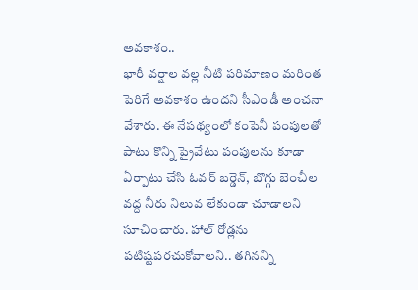అవకాశం..
భారీ వర్షాల వల్ల నీటి పరిమాణం మరింత పెరిగే అవకాశం ఉందని సీఎండీ అంచనా వేశారు. ఈ నేపథ్యంలో కంపెనీ పంపులతో పాటు కొన్ని ప్రైవేటు పంపులను కూడా ఏర్పాటు చేసి ఓవర్ బర్డెన్, బొగ్గు బెంచీల వద్ద నీరు నిలువ లేకుండా చూడాలని సూచించారు. హాల్ రోడ్లను పటిష్టపరచుకోవాలని.. తగినన్ని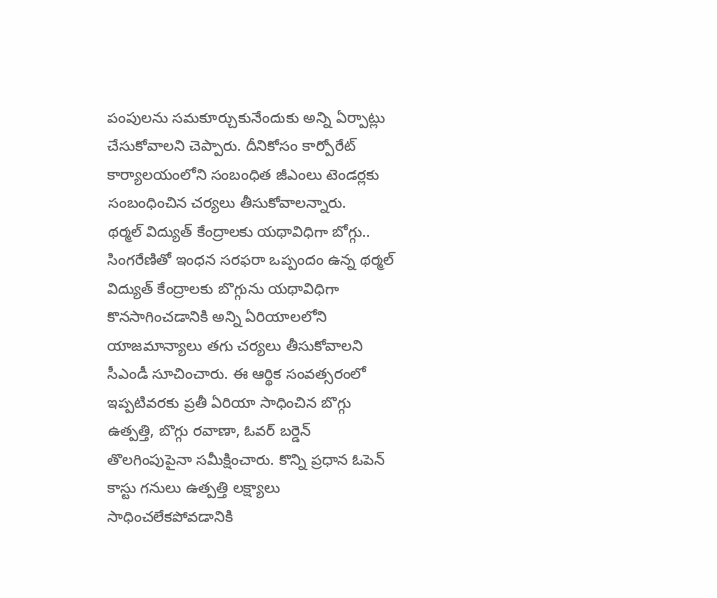పంపులను సమకూర్చుకునేందుకు అన్ని ఏర్పాట్లు చేసుకోవాలని చెప్పారు. దీనికోసం కార్పోరేట్ కార్యాలయంలోని సంబంధిత జీఎంలు టెండర్లకు సంబంధించిన చర్యలు తీసుకోవాలన్నారు.
థర్మల్ విద్యుత్ కేంద్రాలకు యథావిధిగా బోగ్గు..
సింగరేణితో ఇంధన సరఫరా ఒప్పందం ఉన్న థర్మల్ విద్యుత్ కేంద్రాలకు బొగ్గును యథావిధిగా కొనసాగించడానికి అన్ని ఏరియాలలోని యాజమాన్యాలు తగు చర్యలు తీసుకోవాలని సీఎండీ సూచించారు. ఈ ఆర్థిక సంవత్సరంలో ఇప్పటివరకు ప్రతీ ఏరియా సాధించిన బొగ్గు ఉత్పత్తి, బొగ్గు రవాణా, ఓవర్ బర్డెన్ తొలగింపుపైనా సమీక్షించారు. కొన్ని ప్రధాన ఓపెన్ కాస్టు గనులు ఉత్పత్తి లక్ష్యాలు సాధించలేకపోవడానికి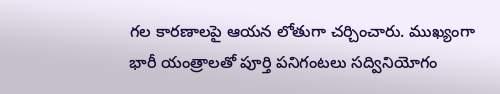గల కారణాలపై ఆయన లోతుగా చర్చించారు. ముఖ్యంగా భారీ యంత్రాలతో పూర్తి పనిగంటలు సద్వినియోగం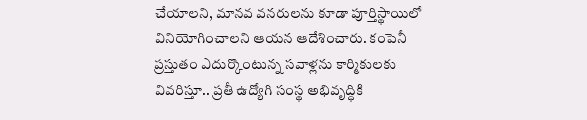చేయాలని, మానవ వనరులను కూడా పూర్తిస్థాయిలో వినియోగించాలని ఆయన ఆదేశించారు. కంపెనీ ప్రస్తుతం ఎదుర్కొంటున్న సవాళ్లను కార్మికులకు వివరిస్తూ.. ప్రతీ ఉద్యోగి సంస్థ అభివృద్ధికి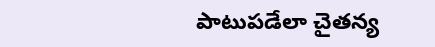పాటుపడేలా చైతన్య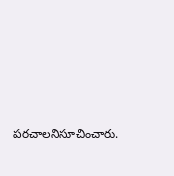పరచాలనిసూచించారు.